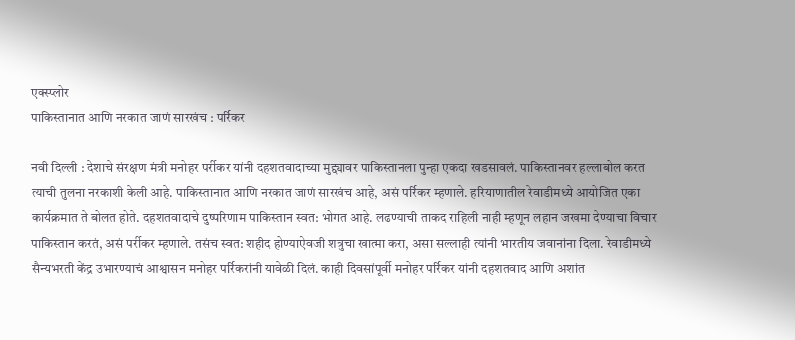एक्स्प्लोर
पाकिस्तानात आणि नरकात जाणं सारखंच : पर्रिकर

नवी दिल्ली : देशाचे संरक्षण मंत्री मनोहर पर्रीकर यांनी दहशतवादाच्या मुद्द्यावर पाकिस्तानला पुन्हा एकदा खडसावलं. पाकिस्तानवर हल्लाबोल करत त्याची तुलना नरकाशी केली आहे. पाकिस्तानात आणि नरकात जाणं सारखंच आहे, असं पर्रिकर म्हणाले. हरियाणातील रेवाडीमध्ये आयोजित एका कार्यक्रमात ते बोलत होते. दहशतवादाचे दुष्परिणाम पाकिस्तान स्वत: भोगत आहे. लढण्याची ताकद राहिली नाही म्हणून लहान जखमा देण्याचा विचार पाकिस्तान करतं, असं पर्रीकर म्हणाले. तसंच स्वत: शहीद होण्याऐवजी शत्रुचा खात्मा करा, असा सल्लाही त्यांनी भारतीय जवानांना दिला. रेवाडीमध्ये सैन्यभरती केंद्र उभारण्याचं आश्वासन मनोहर पर्रिकरांनी यावेळी दिलं. काही दिवसांपूर्वी मनोहर पर्रिकर यांनी दहशतवाद आणि अशांत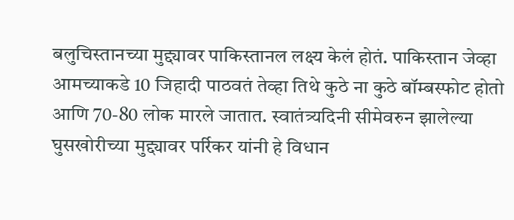बलुचिस्तानच्या मुद्द्यावर पाकिस्तानल लक्ष्य केलं होतं. पाकिस्तान जेव्हा आमच्याकडे 10 जिहादी पाठवतं तेव्हा तिथे कुठे ना कुठे बॉम्बस्फोट होतो आणि 70-80 लोक मारले जातात. स्वातंत्र्यदिनी सीमेवरुन झालेल्या घुसखोरीच्या मुद्द्यावर पर्रिकर यांनी हे विधान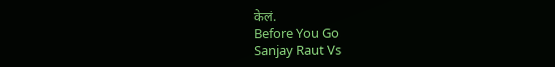केलं.
Before You Go
Sanjay Raut Vs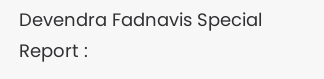Devendra Fadnavis Special Report :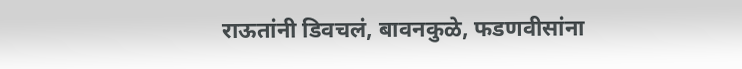राऊतांनी डिवचलं, बावनकुळे, फडणवीसांना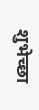शुभेच्छा